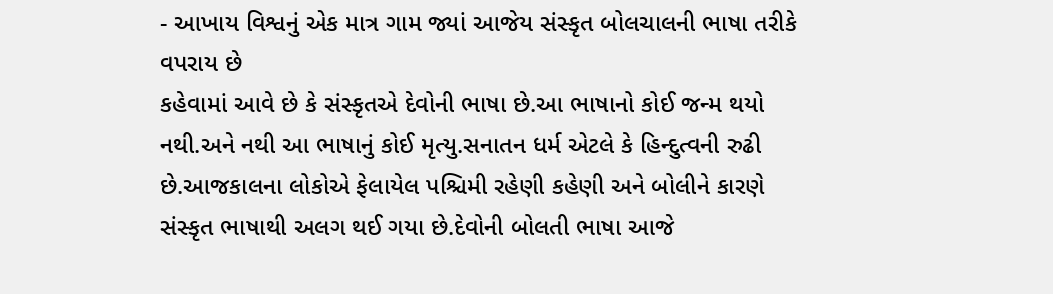- આખાય વિશ્વનું એક માત્ર ગામ જ્યાં આજેય સંસ્કૃત બોલચાલની ભાષા તરીકે વપરાય છે
કહેવામાં આવે છે કે સંસ્કૃતએ દેવોની ભાષા છે.આ ભાષાનો કોઈ જન્મ થયો નથી.અને નથી આ ભાષાનું કોઈ મૃત્યુ.સનાતન ધર્મ એટલે કે હિન્દુત્વની રુઢી છે.આજકાલના લોકોએ ફેલાયેલ પશ્ચિમી રહેણી કહેણી અને બોલીને કારણે સંસ્કૃત ભાષાથી અલગ થઈ ગયા છે.દેવોની બોલતી ભાષા આજે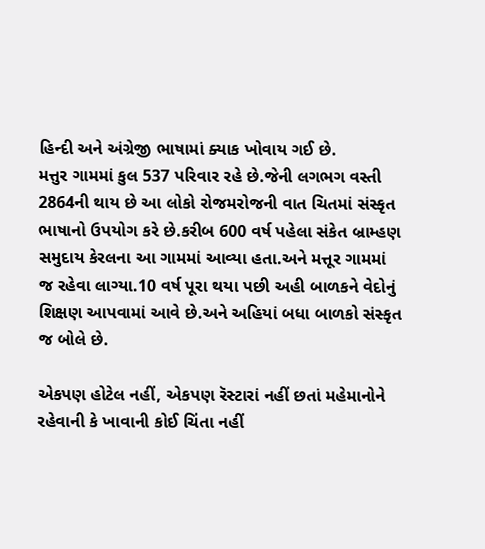હિન્દી અને અંગ્રેજી ભાષામાં ક્યાક ખોવાય ગઈ છે.
મત્તુર ગામમાં કુલ 537 પરિવાર રહે છે.જેની લગભગ વસ્તી 2864ની થાય છે આ લોકો રોજમરોજની વાત ચિતમાં સંસ્કૃત ભાષાનો ઉપયોગ કરે છે.કરીબ 600 વર્ષ પહેલા સંકેત બ્રામ્હણ સમુદાય કેરલના આ ગામમાં આવ્યા હતા.અને મત્તૂર ગામમાં જ રહેવા લાગ્યા.10 વર્ષ પૂરા થયા પછી અહી બાળકને વેદોનું શિક્ષણ આપવામાં આવે છે.અને અહિયાં બધા બાળકો સંસ્કૃત જ બોલે છે.

એકપણ હોટેલ નહીં, એકપણ રૅસ્ટારાં નહીં છતાં મહેમાનોને રહેવાની કે ખાવાની કોઈ ચિંતા નહીં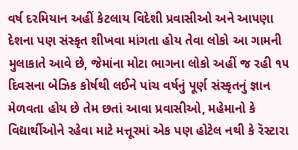વર્ષ દરમિયાન અહીં કેટલાય વિદેશી પ્રવાસીઓ અને આપણા દેશના પણ સંસ્કૃત શીખવા માંગતા હોય તેવા લોકો આ ગામની મુલાકાતે આવે છે, જેમાંના મોટા ભાગના લોકો અહીં જ રહી ૧૫ દિવસના બેઝિક કોર્ષથી લઈને પાંચ વર્ષનું પૂર્ણ સંસ્કૃતનું જ્ઞાન મેળવતા હોય છે તેમ છતાં આવા પ્રવાસીઓ, મહેમાનો કે વિદ્યાર્થીઓને રહેવા માટે મત્તૂરમાં એક પણ હોટેલ નથી કે રૅસ્ટારા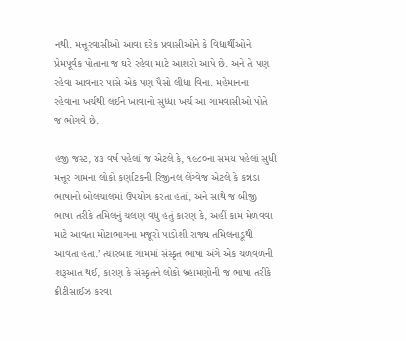નથી. મત્તૂરવાસીઓ આવા દરેક પ્રવાસીઓને કે વિદ્યાર્થીઓને પ્રેમપૂર્વક પોતાના જ ઘરે રહેવા માટે આશરો આપે છે. અને તે પણ રહેવા આવનાર પાસે એક પણ પૈસો લીધા વિના. મહેમાનના રહેવાના ખર્ચથી લઈને ખાવાનો સુધ્ધા ખર્ચ આ ગામવાસીઓ પોતે જ ભોગવે છે.

હજી જસ્ટ, ૪૩ વર્ષ પહેલાં જ એટલે કે, ૧૯૮૦ના સમય પહેલાં સુધી મત્તૂર ગામના લોકો કર્ણાટકની રિજીનલ લેંગ્વેજ એટલે કે કન્નડા ભાષાનો બોલચાલમાં ઉપયોગ કરતા હતાં, અને સાથે જ બીજી ભાષા તરીકે તમિલનું ચલણ વધુ હતું કારણ કે, અહીં કામ મેળવવા માટે આવતા મોટાભાગના મજૂરો પાડોશી રાજ્ય તમિલનાડૂથી આવતા હતા.’ ત્યારબાદ ગામમાં સંસ્કૃત ભાષા અંગે એક ચળવળની શરૂઆત થઈ, કારણ કે સંસ્કૃતને લોકો બ્ર્હામણોની જ ભાષા તરીકે ક્રીટીસાઈઝ કરવા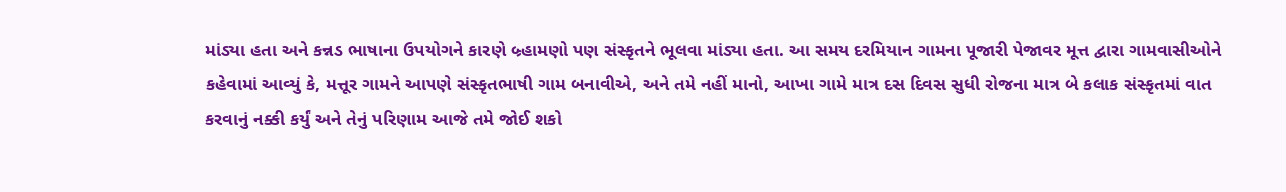માંડ્યા હતા અને કન્નડ ભાષાના ઉપયોગને કારણે બ્ર્હામણો પણ સંસ્કૃતને ભૂલવા માંડ્યા હતા. આ સમય દરમિયાન ગામના પૂજારી પેજાવર મૂત્ત દ્વારા ગામવાસીઓને કહેવામાં આવ્યું કે, મત્તૂર ગામને આપણે સંસ્કૃતભાષી ગામ બનાવીએ, અને તમે નહીં માનો, આખા ગામે માત્ર દસ દિવસ સુધી રોજના માત્ર બે કલાક સંસ્કૃતમાં વાત કરવાનું નક્કી કર્યું અને તેનું પરિણામ આજે તમે જોઈ શકો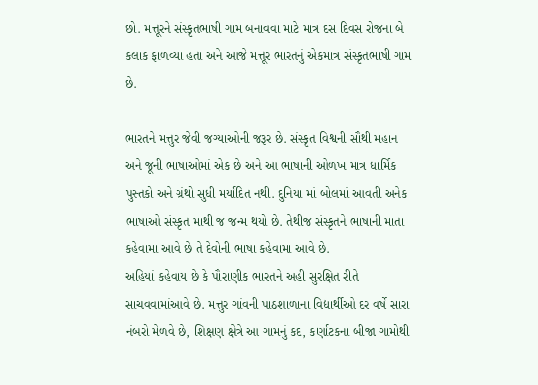છો. મત્તૂરને સંસ્કૃતભાષી ગામ બનાવવા માટે માત્ર દસ દિવસ રોજના બે કલાક ફાળવ્યા હતા અને આજે મત્તૂર ભારતનું એકમાત્ર સંસ્કૃતભાષી ગામ છે.

ભારતને મત્તુર જેવી જગ્યાઓની જરૂર છે. સંસ્કૃત વિશ્વની સૌથી મહાન અને જૂની ભાષાઓમાં એક છે અને આ ભાષાની ઓળખ માત્ર ધાર્મિક પુસ્તકો અને ગ્રંથો સુધી મર્યાદિત નથી. દુનિયા માં બોલમાં આવતી અનેક ભાષાઓ સંસ્કૃત માથી જ જન્મ થયો છે. તેથીજ સંસ્કૃતને ભાષાની માતા કહેવામા આવે છે તે દેવોની ભાષા કહેવામા આવે છે.
અહિયાં કહેવાય છે કે પૌરાણીક ભારતને અહી સુરક્ષિત રીતે સાચવવામાંઆવે છે. મત્તુર ગાંવની પાઠશાળાના વિદ્યાર્થીઓ દર વર્ષે સારા નંબરો મેળવે છે, શિક્ષણ ક્ષેત્રે આ ગામનું કદ, કર્ણાટકના બીજા ગામોથી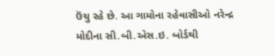ઉંચુ રહે છે. આ ગામોના રહેવાસીઓ નરેન્દ્ર મોદીના સી.બી.એસ.ઇ. બોર્ડથી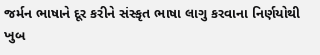જર્મન ભાષાને દૂર કરીને સંસ્કૃત ભાષા લાગુ કરવાના નિર્ણયોથી ખુબ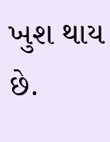ખુશ થાય છે.